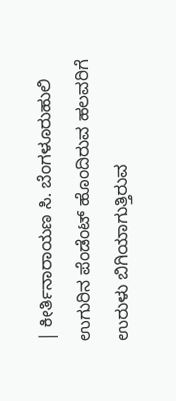| ಕೀರ್ತಿನಾರಾಯಣ ಸಿ. ಬೆಂಗಳೂರುಹುಲಿ ಉಗುರಿನ ಪೆಂಡೆಂಟ್ ಹೊಂದಿರುವ ಹಲವರಿಗೆ ಉರುಳು ಬಿಗಿಯಾಗುತ್ತಿರುವ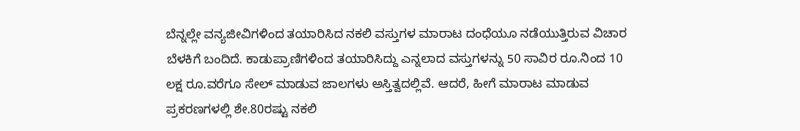ಬೆನ್ನಲ್ಲೇ ವನ್ಯಜೀವಿಗಳಿಂದ ತಯಾರಿಸಿದ ನಕಲಿ ವಸ್ತುಗಳ ಮಾರಾಟ ದಂಧೆಯೂ ನಡೆಯುತ್ತಿರುವ ವಿಚಾರ ಬೆಳಕಿಗೆ ಬಂದಿದೆ. ಕಾಡುಪ್ರಾಣಿಗಳಿಂದ ತಯಾರಿಸಿದ್ದು ಎನ್ನಲಾದ ವಸ್ತುಗಳನ್ನು 50 ಸಾವಿರ ರೂ.ನಿಂದ 10 ಲಕ್ಷ ರೂ.ವರೆಗೂ ಸೇಲ್ ಮಾಡುವ ಜಾಲಗಳು ಅಸ್ತಿತ್ವದಲ್ಲಿವೆ. ಆದರೆ, ಹೀಗೆ ಮಾರಾಟ ಮಾಡುವ ಪ್ರಕರಣಗಳಲ್ಲಿ ಶೇ.80ರಷ್ಟು ನಕಲಿ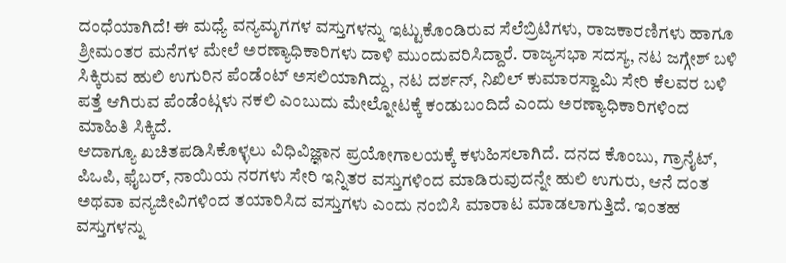ದಂಧೆಯಾಗಿದೆ! ಈ ಮಧ್ಯೆ ವನ್ಯಮೃಗಗಳ ವಸ್ತುಗಳನ್ನು ಇಟ್ಟುಕೊಂಡಿರುವ ಸೆಲೆಬ್ರಿಟಿಗಳು, ರಾಜಕಾರಣಿಗಳು ಹಾಗೂ ಶ್ರೀಮಂತರ ಮನೆಗಳ ಮೇಲೆ ಅರಣ್ಯಾಧಿಕಾರಿಗಳು ದಾಳಿ ಮುಂದುವರಿಸಿದ್ದಾರೆ. ರಾಜ್ಯಸಭಾ ಸದಸ್ಯ, ನಟ ಜಗ್ಗೇಶ್ ಬಳಿ ಸಿಕ್ಕಿರುವ ಹುಲಿ ಉಗುರಿನ ಪೆಂಡೆಂಟ್ ಅಸಲಿಯಾಗಿದ್ದು, ನಟ ದರ್ಶನ್, ನಿಖಿಲ್ ಕುಮಾರಸ್ವಾಮಿ ಸೇರಿ ಕೆಲವರ ಬಳಿ ಪತ್ತೆ ಆಗಿರುವ ಪೆಂಡೆಂಟ್ಗಳು ನಕಲಿ ಎಂಬುದು ಮೇಲ್ನೋಟಕ್ಕೆ ಕಂಡುಬಂದಿದೆ ಎಂದು ಅರಣ್ಯಾಧಿಕಾರಿಗಳಿಂದ ಮಾಹಿತಿ ಸಿಕ್ಕಿದೆ.
ಆದಾಗ್ಯೂ ಖಚಿತಪಡಿಸಿಕೊಳ್ಳಲು ವಿಧಿವಿಜ್ಞಾನ ಪ್ರಯೋಗಾಲಯಕ್ಕೆ ಕಳುಹಿಸಲಾಗಿದೆ. ದನದ ಕೊಂಬು, ಗ್ರಾನೈಟ್, ಪಿಒಪಿ, ಫೈಬರ್, ನಾಯಿಯ ನರಗಳು ಸೇರಿ ಇನ್ನಿತರ ವಸ್ತುಗಳಿಂದ ಮಾಡಿರುವುದನ್ನೇ ಹುಲಿ ಉಗುರು, ಆನೆ ದಂತ ಅಥವಾ ವನ್ಯಜೀವಿಗಳಿಂದ ತಯಾರಿಸಿದ ವಸ್ತುಗಳು ಎಂದು ನಂಬಿಸಿ ಮಾರಾಟ ಮಾಡಲಾಗುತ್ತಿದೆ. ಇಂತಹ ವಸ್ತುಗಳನ್ನು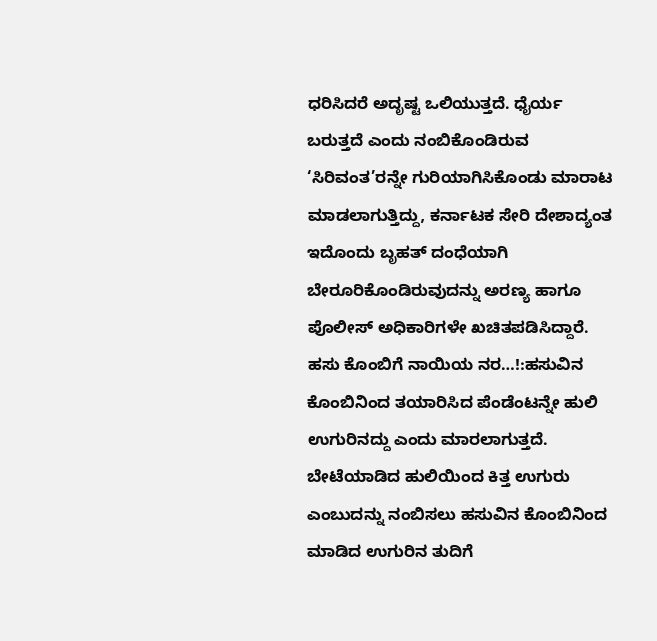ಧರಿಸಿದರೆ ಅದೃಷ್ಟ ಒಲಿಯುತ್ತದೆ. ಧೈರ್ಯ ಬರುತ್ತದೆ ಎಂದು ನಂಬಿಕೊಂಡಿರುವ ‘ಸಿರಿವಂತ’ರನ್ನೇ ಗುರಿಯಾಗಿಸಿಕೊಂಡು ಮಾರಾಟ ಮಾಡಲಾಗುತ್ತಿದ್ದು, ಕರ್ನಾಟಕ ಸೇರಿ ದೇಶಾದ್ಯಂತ ಇದೊಂದು ಬೃಹತ್ ದಂಧೆಯಾಗಿ ಬೇರೂರಿಕೊಂಡಿರುವುದನ್ನು ಅರಣ್ಯ ಹಾಗೂ ಪೊಲೀಸ್ ಅಧಿಕಾರಿಗಳೇ ಖಚಿತಪಡಿಸಿದ್ದಾರೆ.
ಹಸು ಕೊಂಬಿಗೆ ನಾಯಿಯ ನರ…!:ಹಸುವಿನ ಕೊಂಬಿನಿಂದ ತಯಾರಿಸಿದ ಪೆಂಡೆಂಟನ್ನೇ ಹುಲಿ ಉಗುರಿನದ್ದು ಎಂದು ಮಾರಲಾಗುತ್ತದೆ. ಬೇಟೆಯಾಡಿದ ಹುಲಿಯಿಂದ ಕಿತ್ತ ಉಗುರು ಎಂಬುದನ್ನು ನಂಬಿಸಲು ಹಸುವಿನ ಕೊಂಬಿನಿಂದ ಮಾಡಿದ ಉಗುರಿನ ತುದಿಗೆ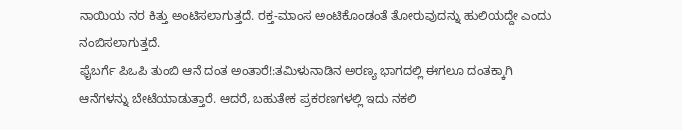ನಾಯಿಯ ನರ ಕಿತ್ತು ಅಂಟಿಸಲಾಗುತ್ತದೆ. ರಕ್ತ-ಮಾಂಸ ಅಂಟಿಕೊಂಡಂತೆ ತೋರುವುದನ್ನು ಹುಲಿಯದ್ದೇ ಎಂದು ನಂಬಿಸಲಾಗುತ್ತದೆ.
ಫೈಬರ್ಗೆ ಪಿಒಪಿ ತುಂಬಿ ಆನೆ ದಂತ ಅಂತಾರೆ!:ತಮಿಳುನಾಡಿನ ಅರಣ್ಯ ಭಾಗದಲ್ಲಿ ಈಗಲೂ ದಂತಕ್ಕಾಗಿ ಆನೆಗಳನ್ನು ಬೇಟೆಯಾಡುತ್ತಾರೆ. ಆದರೆ, ಬಹುತೇಕ ಪ್ರಕರಣಗಳಲ್ಲಿ ಇದು ನಕಲಿ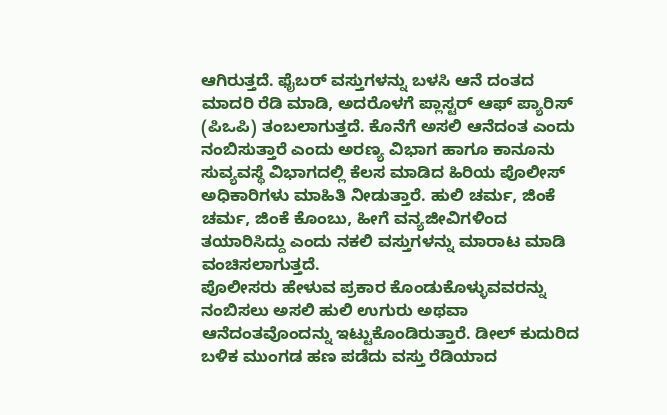ಆಗಿರುತ್ತದೆ. ಫೈಬರ್ ವಸ್ತುಗಳನ್ನು ಬಳಸಿ ಆನೆ ದಂತದ ಮಾದರಿ ರೆಡಿ ಮಾಡಿ, ಅದರೊಳಗೆ ಪ್ಲಾಸ್ಟರ್ ಆಫ್ ಪ್ಯಾರಿಸ್ (ಪಿಒಪಿ) ತಂಬಲಾಗುತ್ತದೆ. ಕೊನೆಗೆ ಅಸಲಿ ಆನೆದಂತ ಎಂದು ನಂಬಿಸುತ್ತಾರೆ ಎಂದು ಅರಣ್ಯ ವಿಭಾಗ ಹಾಗೂ ಕಾನೂನು ಸುವ್ಯವಸ್ಥೆ ವಿಭಾಗದಲ್ಲಿ ಕೆಲಸ ಮಾಡಿದ ಹಿರಿಯ ಪೊಲೀಸ್ ಅಧಿಕಾರಿಗಳು ಮಾಹಿತಿ ನೀಡುತ್ತಾರೆ. ಹುಲಿ ಚರ್ಮ, ಜಿಂಕೆ ಚರ್ಮ, ಜಿಂಕೆ ಕೊಂಬು, ಹೀಗೆ ವನ್ಯಜೀವಿಗಳಿಂದ ತಯಾರಿಸಿದ್ದು ಎಂದು ನಕಲಿ ವಸ್ತುಗಳನ್ನು ಮಾರಾಟ ಮಾಡಿ ವಂಚಿಸಲಾಗುತ್ತದೆ.
ಪೊಲೀಸರು ಹೇಳುವ ಪ್ರಕಾರ ಕೊಂಡುಕೊಳ್ಳುವವರನ್ನು ನಂಬಿಸಲು ಅಸಲಿ ಹುಲಿ ಉಗುರು ಅಥವಾ ಆನೆದಂತವೊಂದನ್ನು ಇಟ್ಟುಕೊಂಡಿರುತ್ತಾರೆ. ಡೀಲ್ ಕುದುರಿದ ಬಳಿಕ ಮುಂಗಡ ಹಣ ಪಡೆದು ವಸ್ತು ರೆಡಿಯಾದ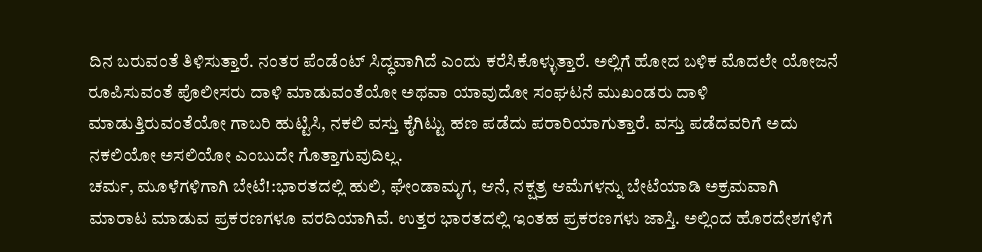ದಿನ ಬರುವಂತೆ ತಿಳಿಸುತ್ತಾರೆ. ನಂತರ ಪೆಂಡೆಂಟ್ ಸಿದ್ಧವಾಗಿದೆ ಎಂದು ಕರೆಸಿಕೊಳ್ಳುತ್ತಾರೆ. ಅಲ್ಲಿಗೆ ಹೋದ ಬಳಿಕ ಮೊದಲೇ ಯೋಜನೆ ರೂಪಿಸುವಂತೆ ಪೊಲೀಸರು ದಾಳಿ ಮಾಡುವಂತೆಯೋ ಅಥವಾ ಯಾವುದೋ ಸಂಘಟನೆ ಮುಖಂಡರು ದಾಳಿ ಮಾಡುತ್ತಿರುವಂತೆಯೋ ಗಾಬರಿ ಹುಟ್ಟಿಸಿ, ನಕಲಿ ವಸ್ತು ಕೈಗಿಟ್ಟು ಹಣ ಪಡೆದು ಪರಾರಿಯಾಗುತ್ತಾರೆ. ವಸ್ತು ಪಡೆದವರಿಗೆ ಅದು ನಕಲಿಯೋ ಅಸಲಿಯೋ ಎಂಬುದೇ ಗೊತ್ತಾಗುವುದಿಲ್ಲ.
ಚರ್ಮ, ಮೂಳೆಗಳಿಗಾಗಿ ಬೇಟೆ!:ಭಾರತದಲ್ಲಿ ಹುಲಿ, ಘೇಂಡಾಮೃಗ, ಆನೆ, ನಕ್ಷತ್ರ ಆಮೆಗಳನ್ನು ಬೇಟೆಯಾಡಿ ಅಕ್ರಮವಾಗಿ ಮಾರಾಟ ಮಾಡುವ ಪ್ರಕರಣಗಳೂ ವರದಿಯಾಗಿವೆ. ಉತ್ತರ ಭಾರತದಲ್ಲಿ ಇಂತಹ ಪ್ರಕರಣಗಳು ಜಾಸ್ತಿ. ಅಲ್ಲಿಂದ ಹೊರದೇಶಗಳಿಗೆ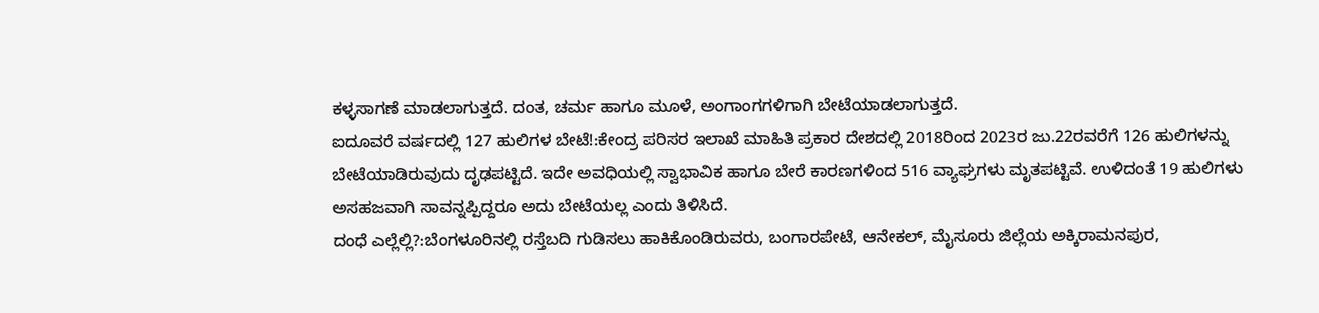ಕಳ್ಳಸಾಗಣೆ ಮಾಡಲಾಗುತ್ತದೆ. ದಂತ, ಚರ್ಮ ಹಾಗೂ ಮೂಳೆ, ಅಂಗಾಂಗಗಳಿಗಾಗಿ ಬೇಟೆಯಾಡಲಾಗುತ್ತದೆ.
ಐದೂವರೆ ವರ್ಷದಲ್ಲಿ 127 ಹುಲಿಗಳ ಬೇಟೆ!:ಕೇಂದ್ರ ಪರಿಸರ ಇಲಾಖೆ ಮಾಹಿತಿ ಪ್ರಕಾರ ದೇಶದಲ್ಲಿ 2018ರಿಂದ 2023ರ ಜು.22ರವರೆಗೆ 126 ಹುಲಿಗಳನ್ನು ಬೇಟೆಯಾಡಿರುವುದು ದೃಢಪಟ್ಟಿದೆ. ಇದೇ ಅವಧಿಯಲ್ಲಿ ಸ್ವಾಭಾವಿಕ ಹಾಗೂ ಬೇರೆ ಕಾರಣಗಳಿಂದ 516 ವ್ಯಾಘ್ರಗಳು ಮೃತಪಟ್ಟಿವೆ. ಉಳಿದಂತೆ 19 ಹುಲಿಗಳು ಅಸಹಜವಾಗಿ ಸಾವನ್ನಪ್ಪಿದ್ದರೂ ಅದು ಬೇಟೆಯಲ್ಲ ಎಂದು ತಿಳಿಸಿದೆ.
ದಂಧೆ ಎಲ್ಲೆಲ್ಲಿ?:ಬೆಂಗಳೂರಿನಲ್ಲಿ ರಸ್ತೆಬದಿ ಗುಡಿಸಲು ಹಾಕಿಕೊಂಡಿರುವರು, ಬಂಗಾರಪೇಟೆ, ಆನೇಕಲ್, ಮೈಸೂರು ಜಿಲ್ಲೆಯ ಅಕ್ಕಿರಾಮನಪುರ,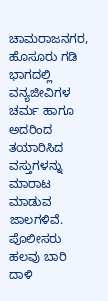ಚಾಮರಾಜನಗರ, ಹೊಸೂರು ಗಡಿ ಭಾಗದಲ್ಲಿ ವನ್ಯಜೀವಿಗಳ ಚರ್ಮ ಹಾಗೂ ಅದರಿಂದ ತಯಾರಿಸಿದ ವಸ್ತುಗಳನ್ನು ಮಾರಾಟ ಮಾಡುವ ಜಾಲಗಳಿವೆ. ಪೊಲೀಸರು ಹಲವು ಬಾರಿ ದಾಳಿ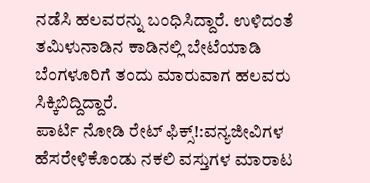ನಡೆಸಿ ಹಲವರನ್ನು ಬಂಧಿಸಿದ್ದಾರೆ. ಉಳಿದಂತೆ ತಮಿಳುನಾಡಿನ ಕಾಡಿನಲ್ಲಿ ಬೇಟೆಯಾಡಿ ಬೆಂಗಳೂರಿಗೆ ತಂದು ಮಾರುವಾಗ ಹಲವರು ಸಿಕ್ಕಿಬಿದ್ದಿದ್ದಾರೆ.
ಪಾರ್ಟಿ ನೋಡಿ ರೇಟ್ ಫಿಕ್ಸ್!:ವನ್ಯಜೀವಿಗಳ ಹೆಸರೇಳಿಕೊಂಡು ನಕಲಿ ವಸ್ತುಗಳ ಮಾರಾಟ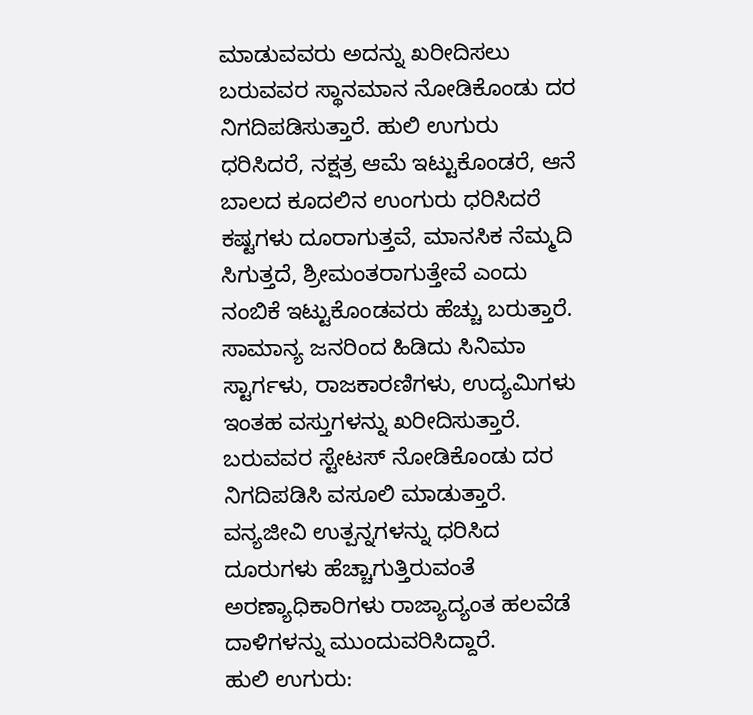ಮಾಡುವವರು ಅದನ್ನು ಖರೀದಿಸಲು ಬರುವವರ ಸ್ಥಾನಮಾನ ನೋಡಿಕೊಂಡು ದರ ನಿಗದಿಪಡಿಸುತ್ತಾರೆ. ಹುಲಿ ಉಗುರು ಧರಿಸಿದರೆ, ನಕ್ಷತ್ರ ಆಮೆ ಇಟ್ಟುಕೊಂಡರೆ, ಆನೆ ಬಾಲದ ಕೂದಲಿನ ಉಂಗುರು ಧರಿಸಿದರೆ ಕಷ್ಟಗಳು ದೂರಾಗುತ್ತವೆ, ಮಾನಸಿಕ ನೆಮ್ಮದಿ ಸಿಗುತ್ತದೆ, ಶ್ರೀಮಂತರಾಗುತ್ತೇವೆ ಎಂದು ನಂಬಿಕೆ ಇಟ್ಟುಕೊಂಡವರು ಹೆಚ್ಚು ಬರುತ್ತಾರೆ. ಸಾಮಾನ್ಯ ಜನರಿಂದ ಹಿಡಿದು ಸಿನಿಮಾ ಸ್ಟಾರ್ಗಳು, ರಾಜಕಾರಣಿಗಳು, ಉದ್ಯಮಿಗಳು ಇಂತಹ ವಸ್ತುಗಳನ್ನು ಖರೀದಿಸುತ್ತಾರೆ. ಬರುವವರ ಸ್ಟೇಟಸ್ ನೋಡಿಕೊಂಡು ದರ ನಿಗದಿಪಡಿಸಿ ವಸೂಲಿ ಮಾಡುತ್ತಾರೆ.
ವನ್ಯಜೀವಿ ಉತ್ಪನ್ನಗಳನ್ನು ಧರಿಸಿದ ದೂರುಗಳು ಹೆಚ್ಚಾಗುತ್ತಿರುವಂತೆ ಅರಣ್ಯಾಧಿಕಾರಿಗಳು ರಾಜ್ಯಾದ್ಯಂತ ಹಲವೆಡೆ ದಾಳಿಗಳನ್ನು ಮುಂದುವರಿಸಿದ್ದಾರೆ.
ಹುಲಿ ಉಗುರು: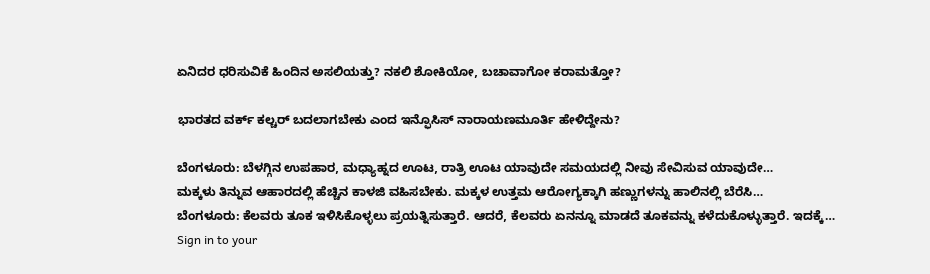ಏನಿದರ ಧರಿಸುವಿಕೆ ಹಿಂದಿನ ಅಸಲಿಯತ್ತು? ನಕಲಿ ಶೋಕಿಯೋ, ಬಚಾವಾಗೋ ಕರಾಮತ್ತೋ?

ಭಾರತದ ವರ್ಕ್ ಕಲ್ಚರ್ ಬದಲಾಗಬೇಕು ಎಂದ ಇನ್ಫೊಸಿಸ್ ನಾರಾಯಣಮೂರ್ತಿ ಹೇಳಿದ್ದೇನು?

ಬೆಂಗಳೂರು: ಬೆಳಗ್ಗಿನ ಉಪಹಾರ, ಮಧ್ಯಾಹ್ನದ ಊಟ, ರಾತ್ರಿ ಊಟ ಯಾವುದೇ ಸಮಯದಲ್ಲಿ ನೀವು ಸೇವಿಸುವ ಯಾವುದೇ…
ಮಕ್ಕಳು ತಿನ್ನುವ ಆಹಾರದಲ್ಲಿ ಹೆಚ್ಚಿನ ಕಾಳಜಿ ವಹಿಸಬೇಕು. ಮಕ್ಕಳ ಉತ್ತಮ ಆರೋಗ್ಯಕ್ಕಾಗಿ ಹಣ್ಣುಗಳನ್ನು ಹಾಲಿನಲ್ಲಿ ಬೆರೆಸಿ…
ಬೆಂಗಳೂರು: ಕೆಲವರು ತೂಕ ಇಳಿಸಿಕೊಳ್ಳಲು ಪ್ರಯತ್ನಿಸುತ್ತಾರೆ. ಆದರೆ, ಕೆಲವರು ಏನನ್ನೂ ಮಾಡದೆ ತೂಕವನ್ನು ಕಳೆದುಕೊಳ್ಳುತ್ತಾರೆ. ಇದಕ್ಕೆ…
Sign in to your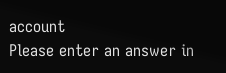account
Please enter an answer in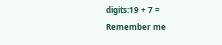digits:19 + 7 =
Remember me